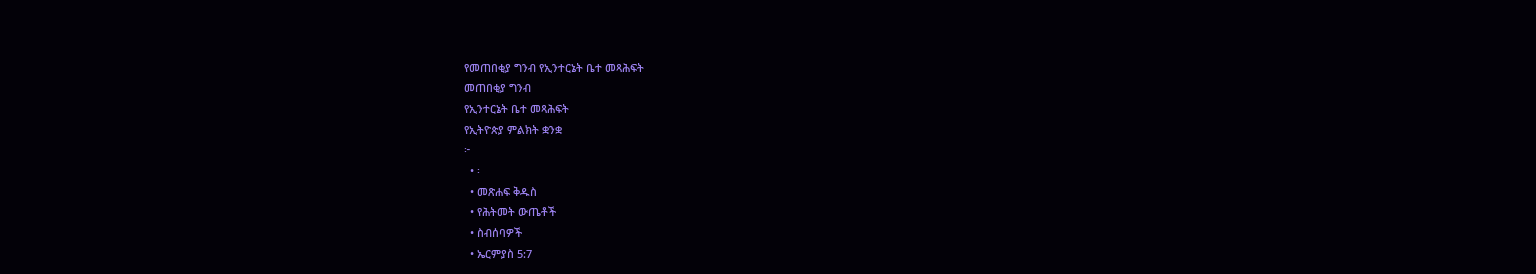የመጠበቂያ ግንብ የኢንተርኔት ቤተ መጻሕፍት
መጠበቂያ ግንብ
የኢንተርኔት ቤተ መጻሕፍት
የኢትዮጵያ ምልክት ቋንቋ
፦
  • ፡
  • መጽሐፍ ቅዱስ
  • የሕትመት ውጤቶች
  • ስብሰባዎች
  • ኤርምያስ 5:7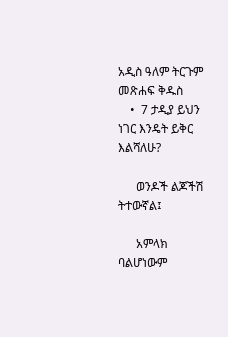አዲስ ዓለም ትርጉም መጽሐፍ ቅዱስ
    •  7 ታዲያ ይህን ነገር እንዴት ይቅር እልሻለሁ?

      ወንዶች ልጆችሽ ትተውኛል፤

      አምላክ ባልሆነውም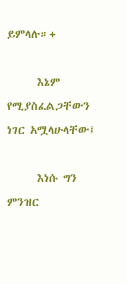ይምላሉ።+

      እኔም የሚያስፈልጋቸውን ነገር አሟላሁላቸው፤

      እነሱ ግን ምንዝር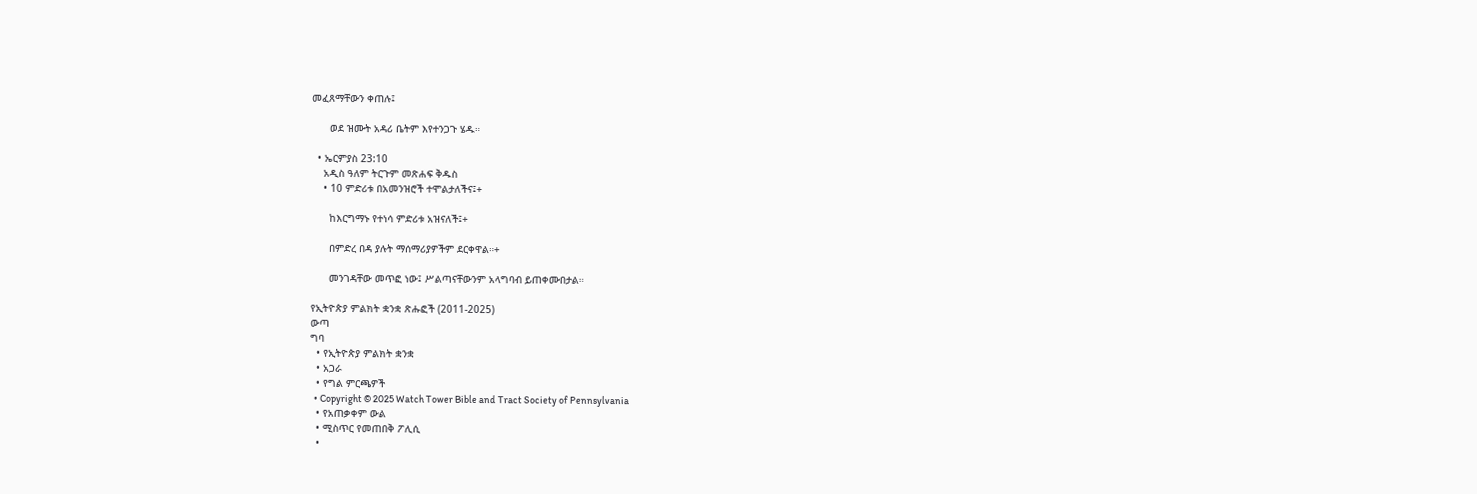መፈጸማቸውን ቀጠሉ፤

      ወደ ዝሙት አዳሪ ቤትም እየተንጋጉ ሄዱ።

  • ኤርምያስ 23:10
    አዲስ ዓለም ትርጉም መጽሐፍ ቅዱስ
    • 10 ምድሪቱ በአመንዝሮች ተሞልታለችና፤+

      ከእርግማኑ የተነሳ ምድሪቱ አዝናለች፤+

      በምድረ በዳ ያሉት ማሰማሪያዎችም ደርቀዋል።+

      መንገዳቸው መጥፎ ነው፤ ሥልጣናቸውንም አላግባብ ይጠቀሙበታል።

የኢትዮጵያ ምልክት ቋንቋ ጽሑፎች (2011-2025)
ውጣ
ግባ
  • የኢትዮጵያ ምልክት ቋንቋ
  • አጋራ
  • የግል ምርጫዎች
  • Copyright © 2025 Watch Tower Bible and Tract Society of Pennsylvania
  • የአጠቃቀም ውል
  • ሚስጥር የመጠበቅ ፖሊሲ
  •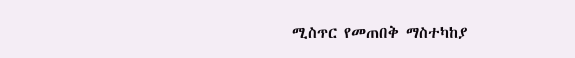ሚስጥር የመጠበቅ ማስተካከያ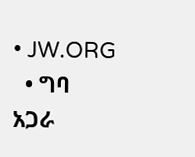• JW.ORG
  • ግባ
አጋራ